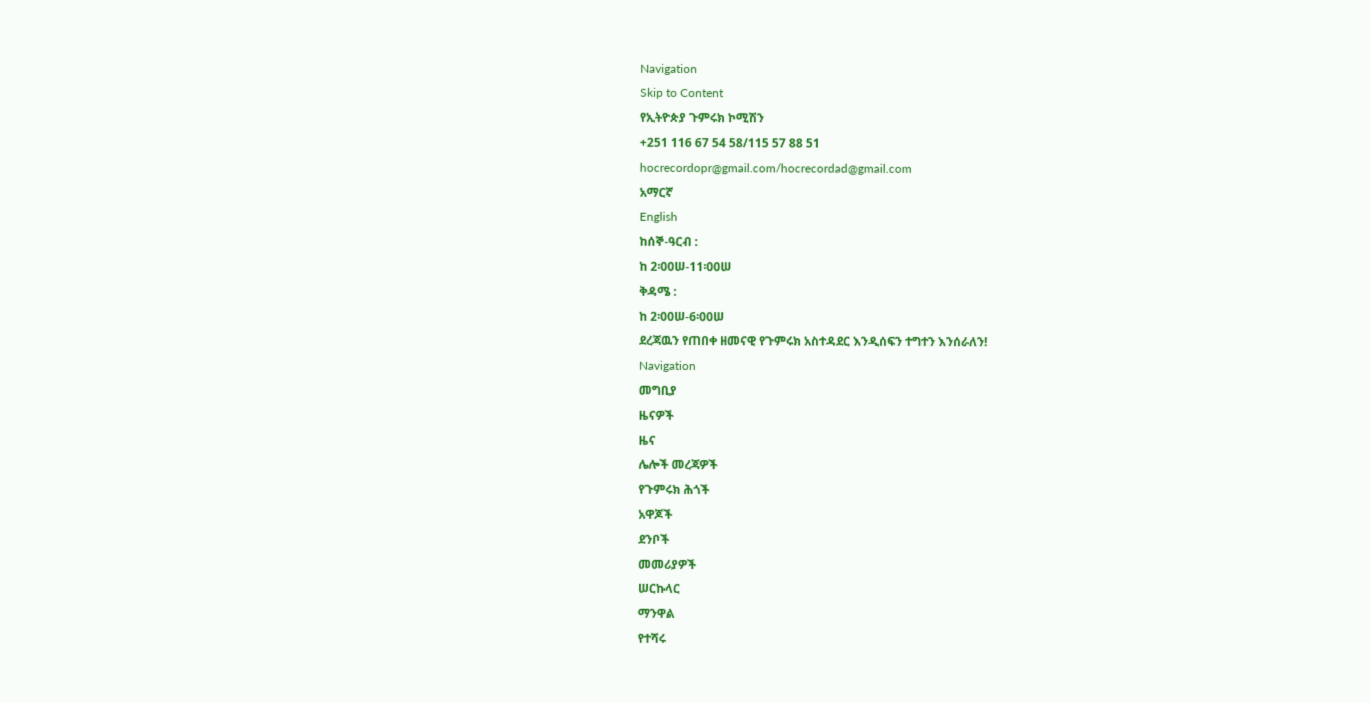Navigation
Skip to Content
የኢትዮጵያ ጉምሩክ ኮሚሽን
+251 116 67 54 58/115 57 88 51
hocrecordopr@gmail.com/hocrecordad@gmail.com
አማርኛ
English
ከሰኞ-ዓርብ :
ከ 2፡00ሠ-11፡00ሠ
ቅዳሜ :
ከ 2፡00ሠ-6፡00ሠ
ደረጃዉን የጠበቀ ዘመናዊ የጉምሩክ አስተዳደር እንዲሰፍን ተግተን እንሰራለን!
Navigation
መግቢያ
ዜናዎች
ዜና
ሌሎች መረጃዎች
የጉምሩክ ሕጎች
አዋጆች
ደንቦች
መመሪያዎች
ሠርኩላር
ማንዋል
የተሻሩ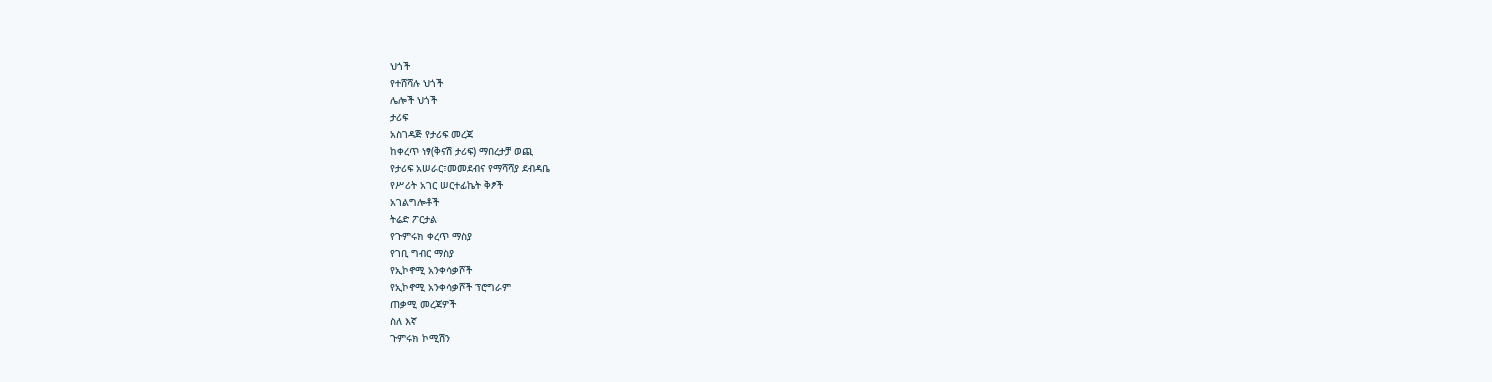ህጎች
የተሸሻሉ ህጎች
ሌሎች ህጎች
ታሪፍ
አስገዳጅ የታሪፍ መረጃ
ከቀረጥ ነፃ(ቅናሽ ታሪፍ) ማበረታቻ ወጪ
የታሪፍ አሠራር፣መመደብና የማሻሻያ ደብዳቤ
የሥሪት አገር ሠርተፊኬት ቅፆች
አገልግሎቶች
ትሬድ ፖርታል
የጉምሩክ ቀረጥ ማስያ
የገቢ ግብር ማስያ
የኢኮኖሚ አንቀሳቃሾች
የኢኮኖሚ አንቀሳቃሾች ፕሮግራም
ጠቃሚ መረጃዎች
ስለ እኛ
ጉምሩክ ኮሚሽን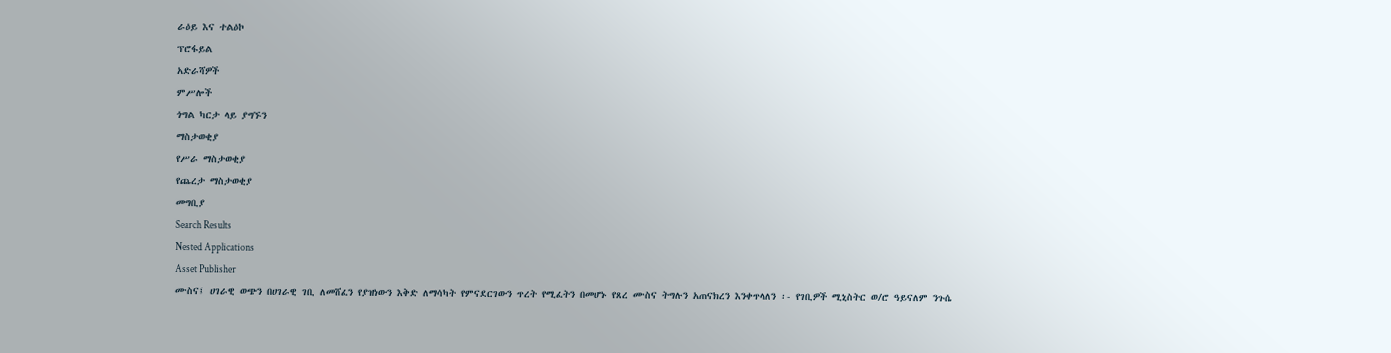ራዕይ እና ተልዕኮ
ፕሮፋይል
አድራሻዎች
ምሥሎች
ጎግል ካርታ ላይ ያግኙን
ማስታወቂያ
የሥራ ማስታወቂያ
የጨረታ ማስታወቂያ
መግቢያ
Search Results
Nested Applications
Asset Publisher
ሙስና፤ ሀገራዊ ወጭን በሀገራዊ ገቢ ለመሸፈን የያዝነውን እቅድ ለማሳካት የምናደርገውን ጥረት የሚፈትን በመሆኑ የጸረ ሙስና ትግሉን አጠናክረን እንቀጥላለን ፡- የገቢዎች ሚኒስትር ወ/ሮ ዓይናለም ንጉሴ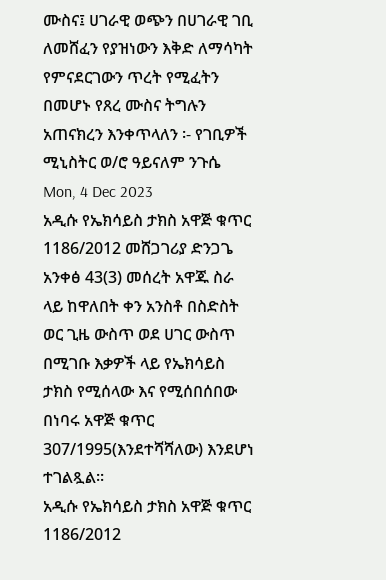ሙስና፤ ሀገራዊ ወጭን በሀገራዊ ገቢ ለመሸፈን የያዝነውን እቅድ ለማሳካት የምናደርገውን ጥረት የሚፈትን በመሆኑ የጸረ ሙስና ትግሉን አጠናክረን እንቀጥላለን ፡- የገቢዎች ሚኒስትር ወ/ሮ ዓይናለም ንጉሴ
Mon, 4 Dec 2023
አዲሱ የኤክሳይስ ታክስ አዋጅ ቁጥር 1186/2012 መሸጋገሪያ ድንጋጌ አንቀፅ 43(3) መሰረት አዋጁ ስራ ላይ ከዋለበት ቀን አንስቶ በስድስት ወር ጊዜ ውስጥ ወደ ሀገር ውስጥ በሚገቡ እቃዎች ላይ የኤክሳይስ ታክስ የሚሰላው እና የሚሰበሰበው በነባሩ አዋጅ ቁጥር 307/1995(እንደተሻሻለው) እንደሆነ ተገልጿል፡፡
አዲሱ የኤክሳይስ ታክስ አዋጅ ቁጥር 1186/2012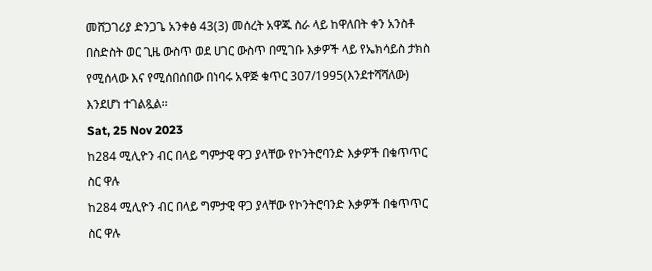መሸጋገሪያ ድንጋጌ አንቀፅ 43(3) መሰረት አዋጁ ስራ ላይ ከዋለበት ቀን አንስቶ በስድስት ወር ጊዜ ውስጥ ወደ ሀገር ውስጥ በሚገቡ እቃዎች ላይ የኤክሳይስ ታክስ የሚሰላው እና የሚሰበሰበው በነባሩ አዋጅ ቁጥር 307/1995(እንደተሻሻለው) እንደሆነ ተገልጿል፡፡
Sat, 25 Nov 2023
ከ284 ሚሊዮን ብር በላይ ግምታዊ ዋጋ ያላቸው የኮንትሮባንድ እቃዎች በቁጥጥር ስር ዋሉ
ከ284 ሚሊዮን ብር በላይ ግምታዊ ዋጋ ያላቸው የኮንትሮባንድ እቃዎች በቁጥጥር ስር ዋሉ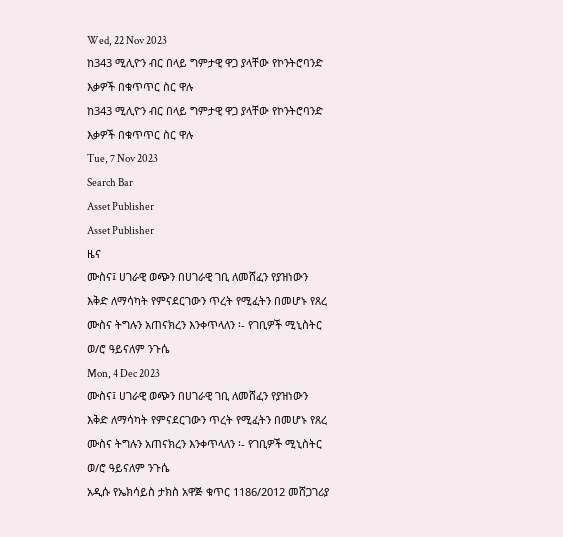Wed, 22 Nov 2023
ከ343 ሚሊዮን ብር በላይ ግምታዊ ዋጋ ያላቸው የኮንትሮባንድ እቃዎች በቁጥጥር ስር ዋሉ
ከ343 ሚሊዮን ብር በላይ ግምታዊ ዋጋ ያላቸው የኮንትሮባንድ እቃዎች በቁጥጥር ስር ዋሉ
Tue, 7 Nov 2023
Search Bar
Asset Publisher
Asset Publisher
ዜና
ሙስና፤ ሀገራዊ ወጭን በሀገራዊ ገቢ ለመሸፈን የያዝነውን እቅድ ለማሳካት የምናደርገውን ጥረት የሚፈትን በመሆኑ የጸረ ሙስና ትግሉን አጠናክረን እንቀጥላለን ፡- የገቢዎች ሚኒስትር ወ/ሮ ዓይናለም ንጉሴ
Mon, 4 Dec 2023
ሙስና፤ ሀገራዊ ወጭን በሀገራዊ ገቢ ለመሸፈን የያዝነውን እቅድ ለማሳካት የምናደርገውን ጥረት የሚፈትን በመሆኑ የጸረ ሙስና ትግሉን አጠናክረን እንቀጥላለን ፡- የገቢዎች ሚኒስትር ወ/ሮ ዓይናለም ንጉሴ
አዲሱ የኤክሳይስ ታክስ አዋጅ ቁጥር 1186/2012 መሸጋገሪያ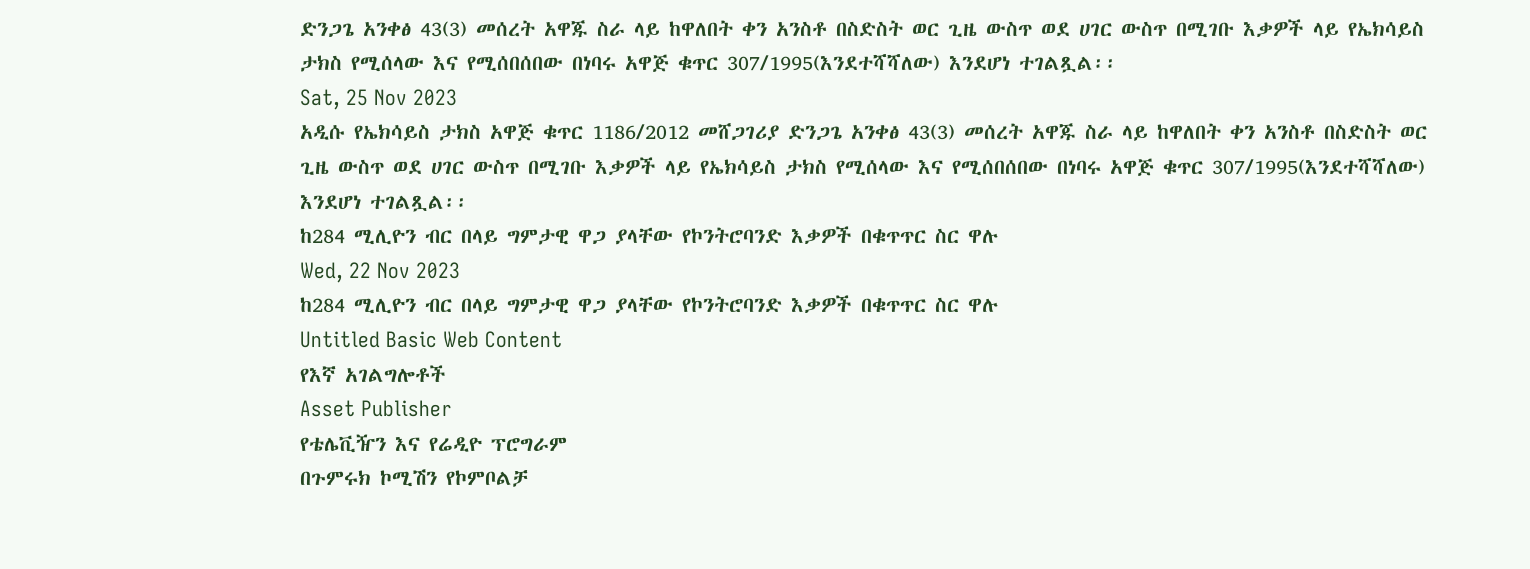ድንጋጌ አንቀፅ 43(3) መሰረት አዋጁ ስራ ላይ ከዋለበት ቀን አንስቶ በስድስት ወር ጊዜ ውስጥ ወደ ሀገር ውስጥ በሚገቡ እቃዎች ላይ የኤክሳይስ ታክስ የሚሰላው እና የሚሰበሰበው በነባሩ አዋጅ ቁጥር 307/1995(እንደተሻሻለው) እንደሆነ ተገልጿል፡፡
Sat, 25 Nov 2023
አዲሱ የኤክሳይስ ታክስ አዋጅ ቁጥር 1186/2012 መሸጋገሪያ ድንጋጌ አንቀፅ 43(3) መሰረት አዋጁ ስራ ላይ ከዋለበት ቀን አንስቶ በስድስት ወር ጊዜ ውስጥ ወደ ሀገር ውስጥ በሚገቡ እቃዎች ላይ የኤክሳይስ ታክስ የሚሰላው እና የሚሰበሰበው በነባሩ አዋጅ ቁጥር 307/1995(እንደተሻሻለው) እንደሆነ ተገልጿል፡፡
ከ284 ሚሊዮን ብር በላይ ግምታዊ ዋጋ ያላቸው የኮንትሮባንድ እቃዎች በቁጥጥር ስር ዋሉ
Wed, 22 Nov 2023
ከ284 ሚሊዮን ብር በላይ ግምታዊ ዋጋ ያላቸው የኮንትሮባንድ እቃዎች በቁጥጥር ስር ዋሉ
Untitled Basic Web Content
የእኛ አገልግሎቶች
Asset Publisher
የቴሌቪዥን እና የሬዲዮ ፕሮግራም
በጉምሩክ ኮሚሽን የኮምቦልቻ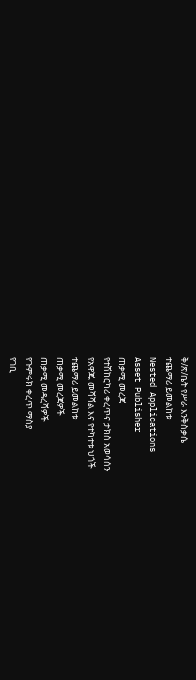ቅ/ጽ/ቤት የሥራ እንቅስቃሴ
ተጨማሪ ይመልከቱ
Nested Applications
Asset Publisher
ጠቃሚ መረጃ
የተሽከርካሪ ቀረጥና ታክስ አወሳሰን
የአዋጁ መሻሻል እና የተካተቱ ህጎች
ተጨማሪ ይመልከቱ
ጠቃሚ መረጃዎች
ጠቃሚ መዳረሻዎች
የጉምሩክ ቀረጥ ማስያ
የገቢ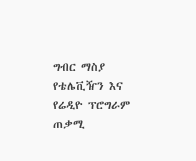ግብር ማስያ
የቴሌቪዥን እና የሬዲዮ ፕሮግራም
ጠቃሚ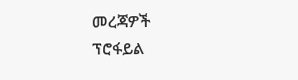መረጃዎች
ፕሮፋይል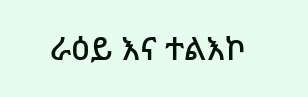ራዕይ እና ተልእኮ